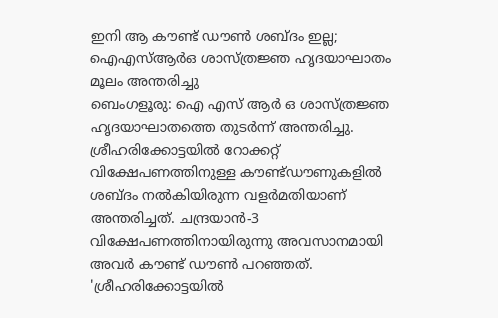ഇനി ആ കൗണ്ട് ഡൗൺ ശബ്ദം ഇല്ല; ഐഎസ്ആർഒ ശാസ്ത്രജ്ഞ ഹൃദയാഘാതം മൂലം അന്തരിച്ചു
ബെംഗളൂരു: ഐ എസ് ആർ ഒ ശാസ്ത്രജ്ഞ ഹൃദയാഘാതത്തെ തുടർന്ന് അന്തരിച്ചു. ശ്രീഹരിക്കോട്ടയിൽ റോക്കറ്റ് വിക്ഷേപണത്തിനുള്ള കൗണ്ട്ഡൗണുകളിൽ ശബ്ദം നൽകിയിരുന്ന വളർമതിയാണ് അന്തരിച്ചത്. ചന്ദ്രയാൻ-3 വിക്ഷേപണത്തിനായിരുന്നു അവസാനമായി അവർ കൗണ്ട് ഡൗൺ പറഞ്ഞത്.
'ശ്രീഹരിക്കോട്ടയിൽ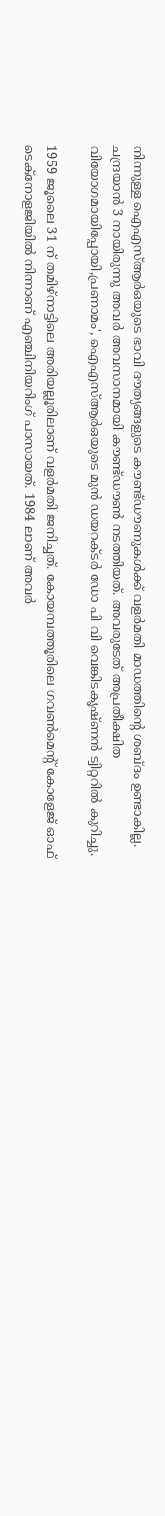നിന്നുള്ള ഐഎസ്ആർഒയുടെ ഭാവി ദൗത്യങ്ങളുടെ കൗണ്ട്ഡൗണുകൾക്ക് വളർമതി മാഡത്തിന്റെ ശബ്ദം ഉണ്ടാകില്ല. ചന്ദ്രയാൻ 3 നായിരുന്നു അവർ അവസാനമായി കൗണ്ട്ഡൗൺ നടത്തിയത്. അവരുടേത് അപ്രതീക്ഷിത വിയോഗമായിപ്പോയി,പ്രണാമം', ഐഎസ്ആർഒയുടെ മുൻ ഡയറക്ടർ ഡോ പി വി വെങ്കിടകൃഷ്ണൻ ട്വിറ്ററിൽ കുറിച്ചു.

1959 ജൂലൈ 31 ന് തമിഴ്നാട്ടിലെ അരിയല്ലൂരിലാണ് വളർമതി ജനിച്ചത്. കോയമ്പത്തൂരിലെ ഗവൺമെന്റ് കോളേജ് ഓഫ് ടെക്നോളജിയിൽ നിന്നാണ് എഞ്ചിനിയറിംഗ് പാസായത്. 1984 ലാണ് അവർ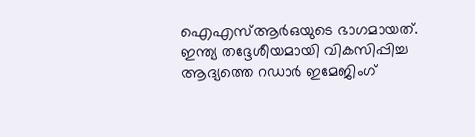ഐഎസ്ആർഒയുടെ ഭാഗമായത്. ഇന്ത്യ തദ്ദേശീയമായി വികസിപ്പിച്ച ആദ്യത്തെ റഡാർ ഇമേജിംഗ്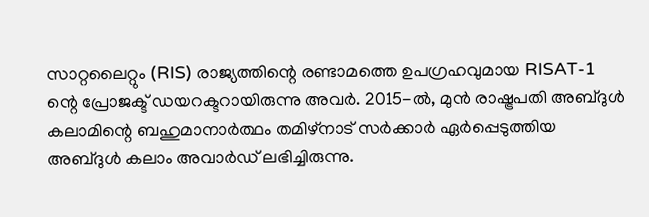സാറ്റലൈറ്റും (RIS) രാജ്യത്തിന്റെ രണ്ടാമത്തെ ഉപഗ്രഹവുമായ RISAT-1 ന്റെ പ്രോജക്ട് ഡയറക്ടറായിരുന്നു അവർ. 2015-ൽ, മുൻ രാഷ്ട്രപതി അബ്ദുൾ കലാമിന്റെ ബഹുമാനാർത്ഥം തമിഴ്നാട് സർക്കാർ ഏർപ്പെടുത്തിയ അബ്ദുൾ കലാം അവാർഡ് ലഭിച്ചിരുന്നു.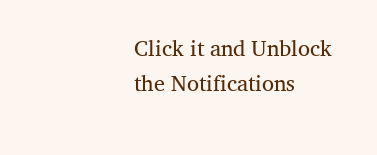Click it and Unblock the Notifications